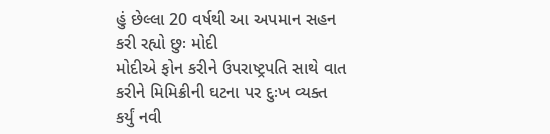હું છેલ્લા 20 વર્ષથી આ અપમાન સહન કરી રહ્યો છુઃ મોદી
મોદીએ ફોન કરીને ઉપરાષ્ટ્રપતિ સાથે વાત કરીને મિમિક્રીની ઘટના પર દુઃખ વ્યક્ત કર્યું નવી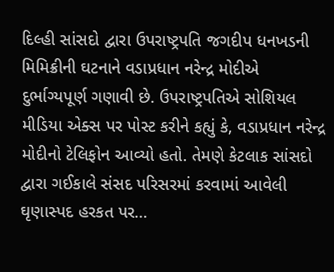દિલ્હી સાંસદો દ્વારા ઉપરાષ્ટ્રપતિ જગદીપ ધનખડની મિમિક્રીની ઘટનાને વડાપ્રધાન નરેન્દ્ર મોદીએ દુર્ભાગ્યપૂર્ણ ગણાવી છે. ઉપરાષ્ટ્રપતિએ સોશિયલ મીડિયા એક્સ પર પોસ્ટ કરીને કહ્યું કે, વડાપ્રધાન નરેન્દ્ર મોદીનો ટેલિફોન આવ્યો હતો. તેમણે કેટલાક સાંસદો દ્વારા ગઈકાલે સંસદ પરિસરમાં કરવામાં આવેલી ઘૃણાસ્પદ હરકત પર…